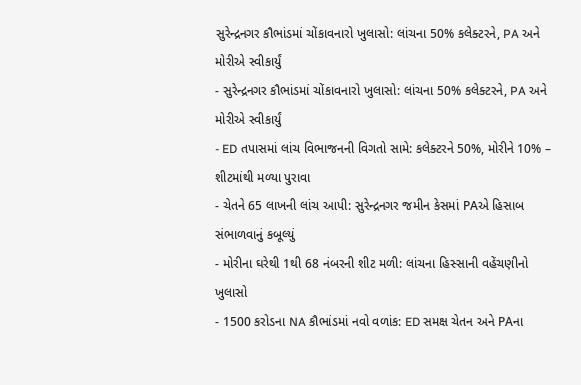સુરેન્દ્રનગર કૌભાંડમાં ચોંકાવનારો ખુલાસો: લાંચના 50% કલેક્ટરને, PA અને મોરીએ સ્વીકાર્યું
- સુરેન્દ્રનગર કૌભાંડમાં ચોંકાવનારો ખુલાસો: લાંચના 50% કલેક્ટરને, PA અને મોરીએ સ્વીકાર્યું
- ED તપાસમાં લાંચ વિભાજનની વિગતો સામે: કલેક્ટરને 50%, મોરીને 10% – શીટમાંથી મળ્યા પુરાવા
- ચેતને 65 લાખની લાંચ આપી: સુરેન્દ્રનગર જમીન કેસમાં PAએ હિસાબ સંભાળવાનું કબૂલ્યું
- મોરીના ઘરેથી 1થી 68 નંબરની શીટ મળી: લાંચના હિસ્સાની વહેંચણીનો ખુલાસો
- 1500 કરોડના NA કૌભાંડમાં નવો વળાંક: ED સમક્ષ ચેતન અને PAના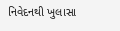નિવેદનથી ખુલાસા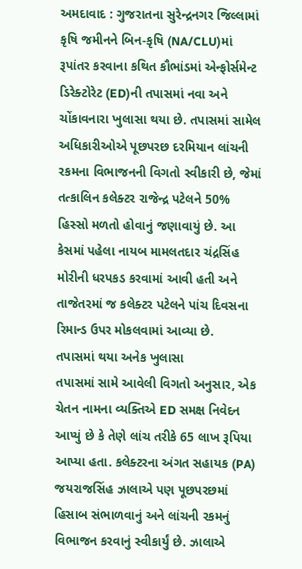અમદાવાદ : ગુજરાતના સુરેન્દ્રનગર જિલ્લામાં કૃષિ જમીનને બિન-કૃષિ (NA/CLU)માં રૂપાંતર કરવાના કથિત કૌભાંડમાં એન્ફોર્સમેન્ટ ડિરેક્ટોરેટ (ED)ની તપાસમાં નવા અને ચોંકાવનારા ખુલાસા થયા છે. તપાસમાં સામેલ અધિકારીઓએ પૂછપરછ દરમિયાન લાંચની રકમના વિભાજનની વિગતો સ્વીકારી છે, જેમાં તત્કાલિન કલેક્ટર રાજેન્દ્ર પટેલને 50% હિસ્સો મળતો હોવાનું જણાવાયું છે. આ કેસમાં પહેલા નાયબ મામલતદાર ચંદ્રસિંહ મોરીની ધરપકડ કરવામાં આવી હતી અને તાજેતરમાં જ કલેક્ટર પટેલને પાંચ દિવસના રિમાન્ડ ઉપર મોકલવામાં આવ્યા છે.
તપાસમાં થયા અનેક ખુલાસા
તપાસમાં સામે આવેલી વિગતો અનુસાર, એક ચેતન નામના વ્યક્તિએ ED સમક્ષ નિવેદન આપ્યું છે કે તેણે લાંચ તરીકે 65 લાખ રૂપિયા આપ્યા હતા. કલેક્ટરના અંગત સહાયક (PA) જયરાજસિંહ ઝાલાએ પણ પૂછપરછમાં હિસાબ સંભાળવાનું અને લાંચની રકમનું વિભાજન કરવાનું સ્વીકાર્યું છે. ઝાલાએ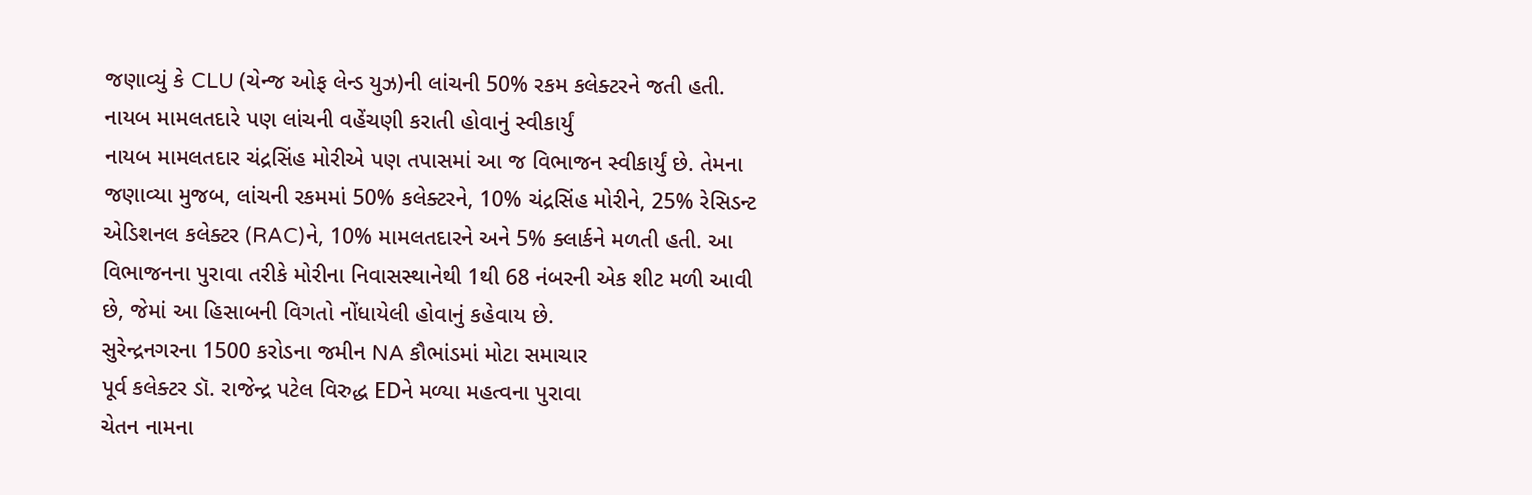જણાવ્યું કે CLU (ચેન્જ ઓફ લેન્ડ યુઝ)ની લાંચની 50% રકમ કલેક્ટરને જતી હતી.
નાયબ મામલતદારે પણ લાંચની વહેંચણી કરાતી હોવાનું સ્વીકાર્યું
નાયબ મામલતદાર ચંદ્રસિંહ મોરીએ પણ તપાસમાં આ જ વિભાજન સ્વીકાર્યું છે. તેમના જણાવ્યા મુજબ, લાંચની રકમમાં 50% કલેક્ટરને, 10% ચંદ્રસિંહ મોરીને, 25% રેસિડન્ટ એડિશનલ કલેક્ટર (RAC)ને, 10% મામલતદારને અને 5% ક્લાર્કને મળતી હતી. આ વિભાજનના પુરાવા તરીકે મોરીના નિવાસસ્થાનેથી 1થી 68 નંબરની એક શીટ મળી આવી છે, જેમાં આ હિસાબની વિગતો નોંધાયેલી હોવાનું કહેવાય છે.
સુરેન્દ્રનગરના 1500 કરોડના જમીન NA કૌભાંડમાં મોટા સમાચાર
પૂર્વ કલેક્ટર ડૉ. રાજેન્દ્ર પટેલ વિરુદ્ધ EDને મળ્યા મહત્વના પુરાવા
ચેતન નામના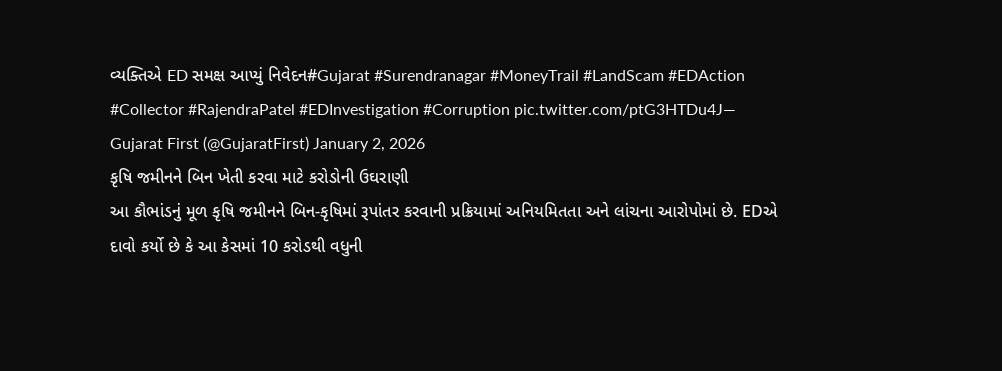વ્યક્તિએ ED સમક્ષ આપ્યું નિવેદન#Gujarat #Surendranagar #MoneyTrail #LandScam #EDAction #Collector #RajendraPatel #EDInvestigation #Corruption pic.twitter.com/ptG3HTDu4J— Gujarat First (@GujaratFirst) January 2, 2026
કૃષિ જમીનને બિન ખેતી કરવા માટે કરોડોની ઉઘરાણી
આ કૌભાંડનું મૂળ કૃષિ જમીનને બિન-કૃષિમાં રૂપાંતર કરવાની પ્રક્રિયામાં અનિયમિતતા અને લાંચના આરોપોમાં છે. EDએ દાવો કર્યો છે કે આ કેસમાં 10 કરોડથી વધુની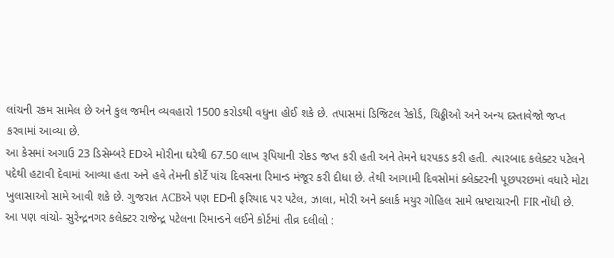લાંચની રકમ સામેલ છે અને કુલ જમીન વ્યવહારો 1500 કરોડથી વધુના હોઈ શકે છે. તપાસમાં ડિજિટલ રેકોર્ડ, ચિઠ્ઠીઓ અને અન્ય દસ્તાવેજો જપ્ત કરવામાં આવ્યા છે.
આ કેસમાં અગાઉ 23 ડિસેમ્બરે EDએ મોરીના ઘરેથી 67.50 લાખ રૂપિયાની રોકડ જપ્ત કરી હતી અને તેમને ધરપકડ કરી હતી. ત્યારબાદ કલેક્ટર પટેલને પદેથી હટાવી દેવામાં આવ્યા હતા અને હવે તેમની કોર્ટે પાંચ દિવસના રિમાન્ડ મંજૂર કરી દીધા છે. તેથી આગામી દિવસોમાં ક્લેક્ટરની પૂછપરછમાં વધારે મોટા ખુલાસાઓ સામે આવી શકે છે. ગુજરાત ACBએ પણ EDની ફરિયાદ પર પટેલ, ઝાલા, મોરી અને ક્લાર્ક મયુર ગોહિલ સામે ભ્રષ્ટાચારની FIR નોંધી છે.
આ પણ વાંચો- સુરેન્દ્રનગર કલેક્ટર રાજેન્દ્ર પટેલના રિમાન્ડને લઈને કોર્ટમાં તીવ્ર દલીલો :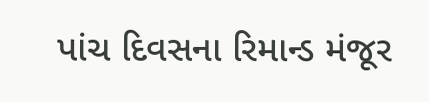પાંચ દિવસના રિમાન્ડ મંજૂર